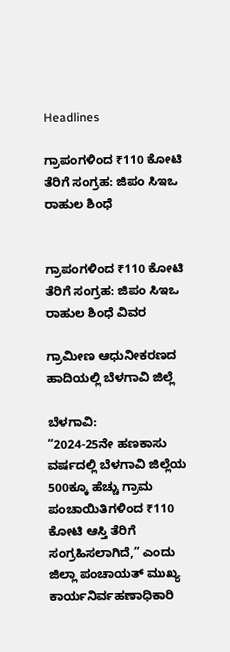Headlines

ಗ್ರಾಪಂಗಳಿಂದ ₹110 ಕೋಟಿ ತೆರಿಗೆ ಸಂಗ್ರಹ: ಜಿಪಂ ಸಿಇಒ ರಾಹುಲ ಶಿಂಧೆ


ಗ್ರಾಪಂಗಳಿಂದ ₹110 ಕೋಟಿ ತೆರಿಗೆ ಸಂಗ್ರಹ: ಜಿಪಂ ಸಿಇಒ ರಾಹುಲ ಶಿಂಧೆ ವಿವರ

ಗ್ರಾಮೀಣ ಆಧುನೀಕರಣದ ಹಾದಿಯಲ್ಲಿ ಬೆಳಗಾವಿ ಜಿಲ್ಲೆ

ಬೆಳಗಾವಿ:
“2024-25ನೇ ಹಣಕಾಸು ವರ್ಷದಲ್ಲಿ ಬೆಳಗಾವಿ ಜಿಲ್ಲೆಯ 500ಕ್ಕೂ ಹೆಚ್ಚು ಗ್ರಾಮ ಪಂಚಾಯಿತಿಗಳಿಂದ ₹110 ಕೋಟಿ ಆಸ್ತಿ ತೆರಿಗೆ ಸಂಗ್ರಹಿಸಲಾಗಿದೆ,” ಎಂದು ಜಿಲ್ಲಾ ಪಂಚಾಯತ್ ಮುಖ್ಯ ಕಾರ್ಯನಿರ್ವಹಣಾಧಿಕಾರಿ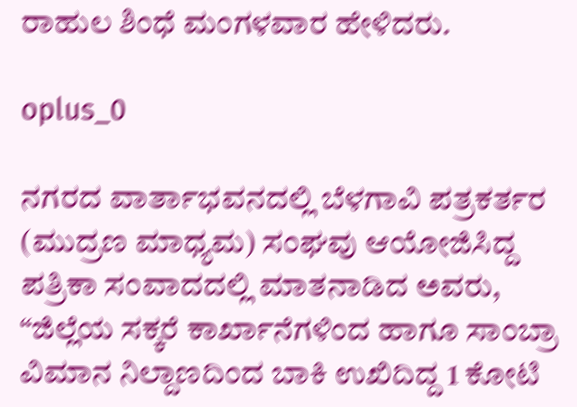ರಾಹುಲ ಶಿಂಧೆ ಮಂಗಳವಾರ ಹೇಳಿದರು.

oplus_0

ನಗರದ ವಾರ್ತಾಭವನದಲ್ಲಿ ಬೆಳಗಾವಿ ಪತ್ರಕರ್ತರ (ಮುದ್ರಣ ಮಾಧ್ಯಮ) ಸಂಘವು ಆಯೋಜಿಸಿದ್ದ ಪತ್ರಿಕಾ ಸಂವಾದದಲ್ಲಿ ಮಾತನಾಡಿದ ಅವರು, “ಜಿಲ್ಲೆಯ ಸಕ್ಕರೆ ಕಾರ್ಖಾನೆಗಳಿಂದ ಹಾಗೂ ಸಾಂಬ್ರಾ ವಿಮಾನ ನಿಲ್ದಾಣದಿಂದ ಬಾಕಿ ಉಖಿದಿದ್ದ 1 ಕೋಟಿ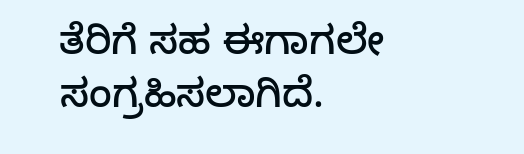ತೆರಿಗೆ ಸಹ ಈಗಾಗಲೇ ಸಂಗ್ರಹಿಸಲಾಗಿದೆ.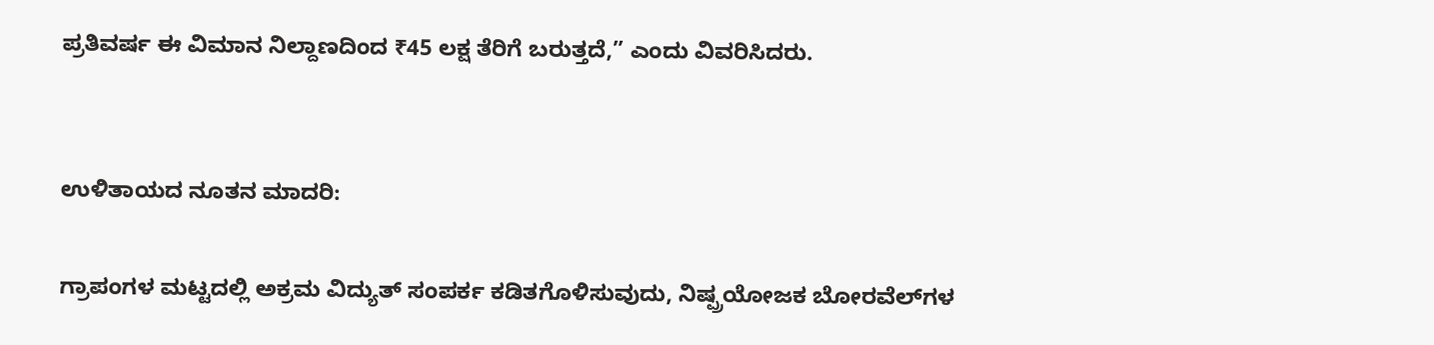ಪ್ರತಿವರ್ಷ ಈ ವಿಮಾನ ನಿಲ್ದಾಣದಿಂದ ₹45 ಲಕ್ಷ ತೆರಿಗೆ ಬರುತ್ತದೆ,” ಎಂದು ವಿವರಿಸಿದರು.


ಉಳಿತಾಯದ ನೂತನ ಮಾದರಿ:

ಗ್ರಾಪಂಗಳ ಮಟ್ಟದಲ್ಲಿ ಅಕ್ರಮ ವಿದ್ಯುತ್ ಸಂಪರ್ಕ ಕಡಿತಗೊಳಿಸುವುದು, ನಿಷ್ಪ್ರಯೋಜಕ ಬೋರವೆಲ್‌ಗಳ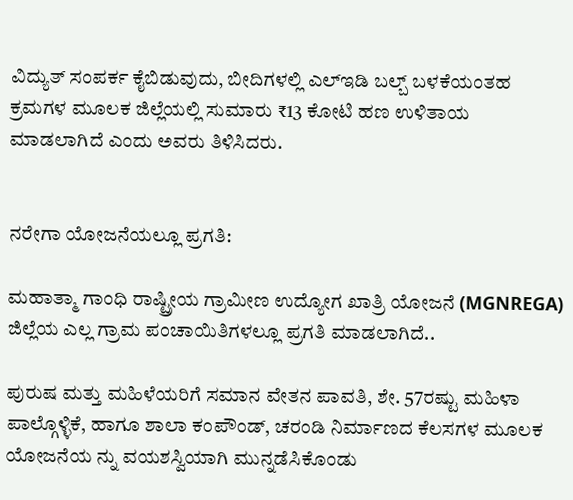ವಿದ್ಯುತ್ ಸಂಪರ್ಕ ಕೈಬಿಡುವುದು, ಬೀದಿಗಳಲ್ಲಿ ಎಲ್‌ಇಡಿ ಬಲ್ಬ್‌ ಬಳಕೆಯಂತಹ ಕ್ರಮಗಳ ಮೂಲಕ ಜಿಲ್ಲೆಯಲ್ಲಿ ಸುಮಾರು ₹13 ಕೋಟಿ ಹಣ ಉಳಿತಾಯ ಮಾಡಲಾಗಿದೆ ಎಂದು ಅವರು ತಿಳಿಸಿದರು.


ನರೇಗಾ ಯೋಜನೆಯಲ್ಲೂ ಪ್ರಗತಿ:

ಮಹಾತ್ಮಾ ಗಾಂಧಿ ರಾಷ್ಟ್ರೀಯ ಗ್ರಾಮೀಣ ಉದ್ಯೋಗ ಖಾತ್ರಿ ಯೋಜನೆ (MGNREGA) ಜಿಲ್ಲೆಯ ಎಲ್ಲ ಗ್ರಾಮ ಪಂಚಾಯಿತಿಗಳಲ್ಲೂ ಪ್ರಗತಿ ಮಾಡಲಾಗಿದೆ..

ಪುರುಷ ಮತ್ತು ಮಹಿಳೆಯರಿಗೆ ಸಮಾನ ವೇತನ ಪಾವತಿ, ಶೇ. 57ರಷ್ಟು ಮಹಿಳಾ ಪಾಲ್ಗೊಳ್ಳಿಕೆ, ಹಾಗೂ ಶಾಲಾ ಕಂಪೌಂಡ್, ಚರಂಡಿ ನಿರ್ಮಾಣದ ಕೆಲಸಗಳ ಮೂಲಕ ಯೋಜನೆಯ ನ್ನು ವಯಶಸ್ವಿಯಾಗಿ‌ ಮುನ್ನಡೆಸಿಕೊಂಡು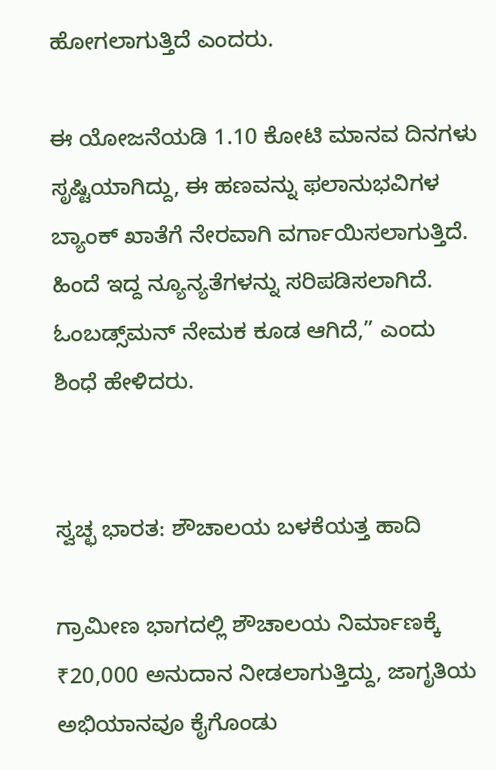ಹೋಗಲಾಗುತ್ತಿದೆ ಎಂದರು.

ಈ ಯೋಜನೆಯಡಿ 1.10 ಕೋಟಿ ಮಾನವ ದಿನಗಳು ಸೃಷ್ಟಿಯಾಗಿದ್ದು, ಈ ಹಣವನ್ನು ಫಲಾನುಭವಿಗಳ ಬ್ಯಾಂಕ್ ಖಾತೆಗೆ ನೇರವಾಗಿ ವರ್ಗಾಯಿಸಲಾಗುತ್ತಿದೆ. ಹಿಂದೆ ಇದ್ದ ನ್ಯೂನ್ಯತೆಗಳನ್ನು ಸರಿಪಡಿಸಲಾಗಿದೆ. ಓಂಬಡ್ಸ್‌ಮನ್ ನೇಮಕ ಕೂಡ ಆಗಿದೆ,” ಎಂದು ಶಿಂಧೆ ಹೇಳಿದರು.


ಸ್ವಚ್ಛ ಭಾರತ: ಶೌಚಾಲಯ ಬಳಕೆಯತ್ತ ಹಾದಿ

ಗ್ರಾಮೀಣ ಭಾಗದಲ್ಲಿ ಶೌಚಾಲಯ ನಿರ್ಮಾಣಕ್ಕೆ ₹20,000 ಅನುದಾನ ನೀಡಲಾಗುತ್ತಿದ್ದು, ಜಾಗೃತಿಯ ಅಭಿಯಾನವೂ ಕೈಗೊಂಡು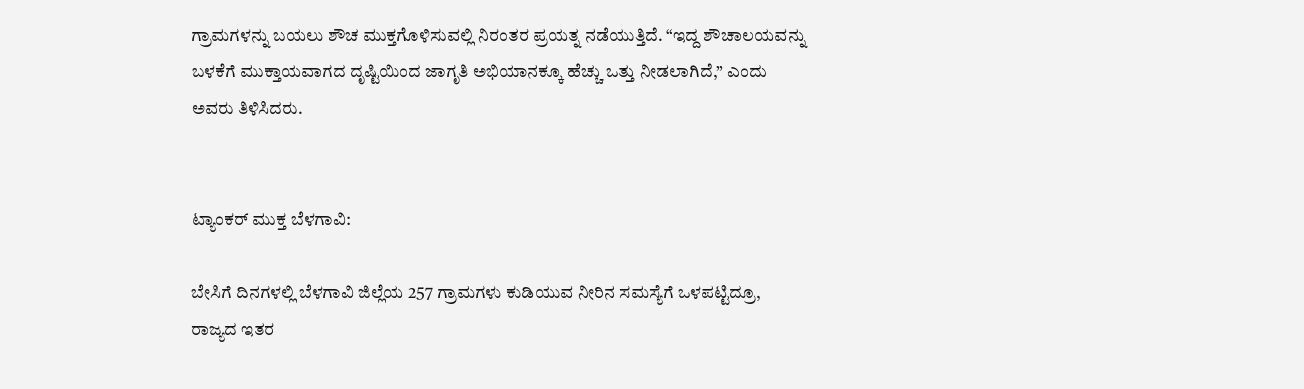ಗ್ರಾಮಗಳನ್ನು ಬಯಲು ಶೌಚ ಮುಕ್ತಗೊಳಿಸುವಲ್ಲಿ ನಿರಂತರ ಪ್ರಯತ್ನ ನಡೆಯುತ್ತಿದೆ. “ಇದ್ದ ಶೌಚಾಲಯವನ್ನು ಬಳಕೆಗೆ ಮುಕ್ತಾಯವಾಗದ ದೃಷ್ಟಿಯಿಂದ ಜಾಗೃತಿ ಅಭಿಯಾನಕ್ಕೂ ಹೆಚ್ಚು ಒತ್ತು ನೀಡಲಾಗಿದೆ,” ಎಂದು ಅವರು ತಿಳಿಸಿದರು.


ಟ್ಯಾಂಕರ್ ಮುಕ್ತ ಬೆಳಗಾವಿ:

ಬೇಸಿಗೆ ದಿನಗಳಲ್ಲಿ ಬೆಳಗಾವಿ ಜಿಲ್ಲೆಯ 257 ಗ್ರಾಮಗಳು ಕುಡಿಯುವ ನೀರಿನ ಸಮಸ್ಯೆಗೆ ಒಳಪಟ್ಟಿದ್ರೂ, ರಾಜ್ಯದ ಇತರ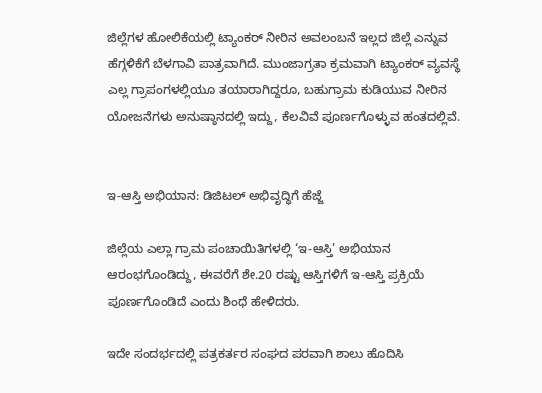ಜಿಲ್ಲೆಗಳ ಹೋಲಿಕೆಯಲ್ಲಿ ಟ್ಯಾಂಕರ್ ನೀರಿನ ಅವಲಂಬನೆ ಇಲ್ಲದ ಜಿಲ್ಲೆ ಎನ್ನುವ ಹೆಗ್ಗಳಿಕೆಗೆ ಬೆಳಗಾವಿ ಪಾತ್ರವಾಗಿದೆ. ಮುಂಜಾಗ್ರತಾ ಕ್ರಮವಾಗಿ ಟ್ಯಾಂಕರ್ ವ್ಯವಸ್ಥೆ ಎಲ್ಲ ಗ್ರಾಪಂಗಳಲ್ಲಿಯೂ ತಯಾರಾಗಿದ್ದರೂ, ಬಹುಗ್ರಾಮ ಕುಡಿಯುವ ನೀರಿನ ಯೋಜನೆಗಳು ಅನುಷ್ಠಾನದಲ್ಲಿ ಇದ್ದು, ಕೆಲವಿವೆ ಪೂರ್ಣಗೊಳ್ಳುವ ಹಂತದಲ್ಲಿವೆ.


ಇ-ಆಸ್ತಿ ಅಭಿಯಾನ: ಡಿಜಿಟಲ್ ಅಭಿವೃದ್ಧಿಗೆ ಹೆಜ್ಜೆ

ಜಿಲ್ಲೆಯ ಎಲ್ಲಾ ಗ್ರಾಮ ಪಂಚಾಯಿತಿಗಳಲ್ಲಿ ‘ಇ-ಆಸ್ತಿ’ ಅಭಿಯಾನ ಆರಂಭಗೊಂಡಿದ್ದು, ಈವರೆಗೆ ಶೇ.20 ರಷ್ಟು ಆಸ್ತಿಗಳಿಗೆ ಇ-ಆಸ್ತಿ ಪ್ರಕ್ರಿಯೆ ಪೂರ್ಣಗೊಂಡಿದೆ ಎಂದು ಶಿಂಧೆ ಹೇಳಿದರು.

ಇದೇ ಸಂದರ್ಭದಲ್ಲಿ ಪತ್ರಕರ್ತರ ಸಂಘದ‌ ಪರವಾಗಿ ಶಾಲು ಹೊದಿಸಿ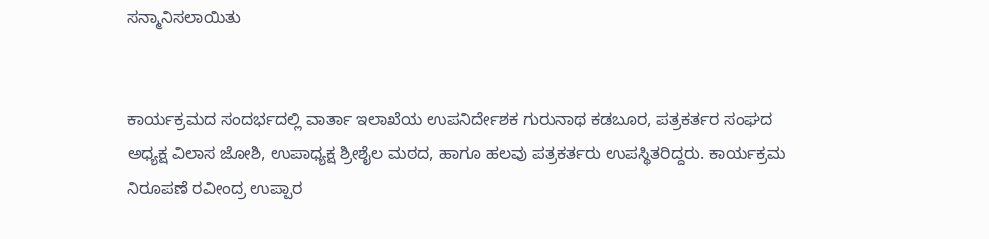ಸನ್ಮಾನಿಸಲಾಯಿತು


ಕಾರ್ಯಕ್ರಮದ ಸಂದರ್ಭದಲ್ಲಿ ವಾರ್ತಾ ಇಲಾಖೆಯ ಉಪನಿರ್ದೇಶಕ ಗುರುನಾಥ ಕಡಬೂರ, ಪತ್ರಕರ್ತರ ಸಂಘದ ಅಧ್ಯಕ್ಷ ವಿಲಾಸ ಜೋಶಿ, ಉಪಾಧ್ಯಕ್ಷ ಶ್ರೀಶೈಲ ಮಠದ, ಹಾಗೂ ಹಲವು ಪತ್ರಕರ್ತರು ಉಪಸ್ಥಿತರಿದ್ದರು. ಕಾರ್ಯಕ್ರಮ ನಿರೂಪಣೆ ರವೀಂದ್ರ ಉಪ್ಪಾರ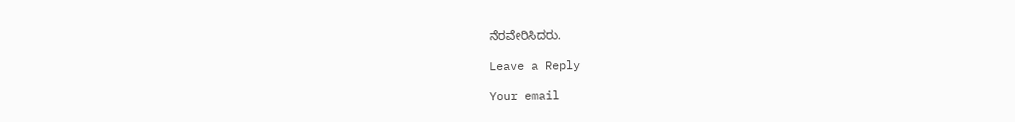ನೆರವೇರಿಸಿದರು.

Leave a Reply

Your email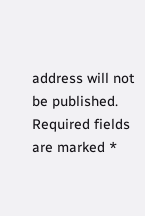address will not be published. Required fields are marked *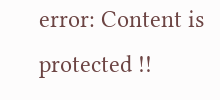error: Content is protected !!